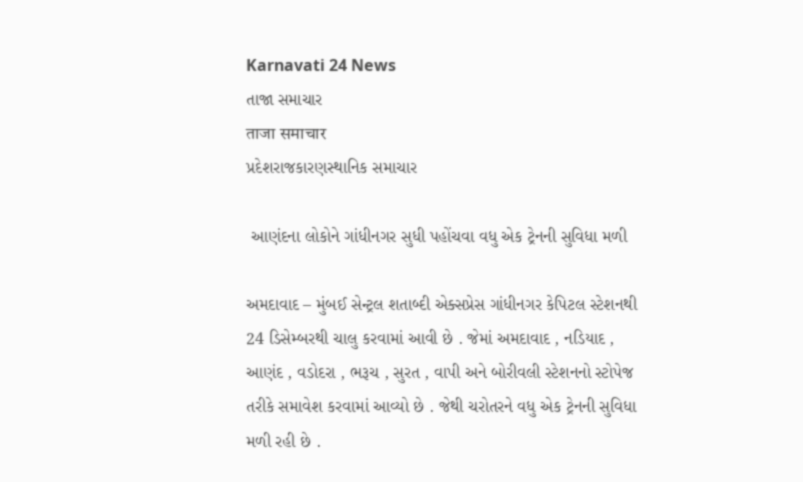Karnavati 24 News
તાજા સમાચાર
ताजा समाचार
પ્રદેશરાજકારણસ્થાનિક સમાચાર

 આણંદના લોકોને ગાંધીનગર સુધી પહોંચવા વધુ એક ટ્રેનની સુવિધા મળી

અમદાવાદ – મુંબઈ સેન્ટ્રલ શતાબ્દી એક્સપ્રેસ ગાંધીનગર કેપિટલ સ્ટેશનથી 24 ડિસેમ્બરથી ચાલુ કરવામાં આવી છે . જેમાં અમદાવાદ , નડિયાદ , આણંદ , વડોદરા , ભરૂચ , સુરત , વાપી અને બોરીવલી સ્ટેશનનો સ્ટોપેજ તરીકે સમાવેશ કરવામાં આવ્યો છે . જેથી ચરોતરને વધુ એક ટ્રેનની સુવિધા મળી રહી છે .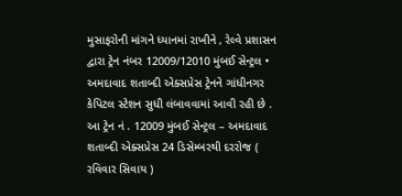મુસાફરોની માંગને ધ્યાનમાં રાખીને , રેલ્વે પ્રશાસન દ્વારા ટ્રેન નંબર 12009/12010 મુંબઈ સેન્ટ્રલ • અમદાવાદ શતાબ્દી એક્સપ્રેસ ટ્રેનને ગાંધીનગર કેપિટલ સ્ટેશન સુધી લંબાવવામાં આવી રહી છે . આ ટ્રેન નં . 12009 મુંબઈ સેન્ટ્રલ – અમદાવાદ શતાબ્દી એક્સપ્રેસ 24 ડિસેમ્બરથી દરરોજ ( રવિવાર સિવાય )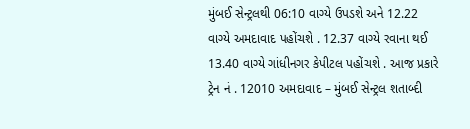મુંબઈ સેન્ટ્રલથી 06:10 વાગ્યે ઉપડશે અને 12.22 વાગ્યે અમદાવાદ પહોંચશે . 12.37 વાગ્યે રવાના થઈ 13.40 વાગ્યે ગાંધીનગર કેપીટલ પહોંચશે . આજ પ્રકારે ટ્રેન નં . 12010 અમદાવાદ – મુંબઈ સેન્ટ્રલ શતાબ્દી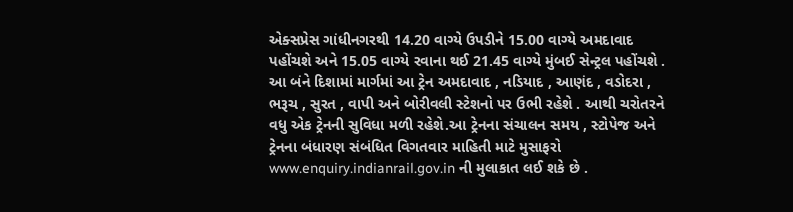એક્સપ્રેસ ગાંધીનગરથી 14.20 વાગ્યે ઉપડીને 15.00 વાગ્યે અમદાવાદ પહોંચશે અને 15.05 વાગ્યે રવાના થઈ 21.45 વાગ્યે મુંબઈ સેન્ટ્રલ પહોંચશે . આ બંને દિશામાં માર્ગમાં આ ટ્રેન અમદાવાદ , નડિયાદ , આણંદ , વડોદરા , ભરૂચ , સુરત , વાપી અને બોરીવલી સ્ટેશનો પર ઉભી રહેશે . આથી ચરોતરને વધુ એક ટ્રેનની સુવિધા મળી રહેશે.આ ટ્રેનના સંચાલન સમય , સ્ટોપેજ અને ટ્રેનના બંધારણ સંબંધિત વિગતવાર માહિતી માટે મુસાફરો www.enquiry.indianrail.gov.in ની મુલાકાત લઈ શકે છે .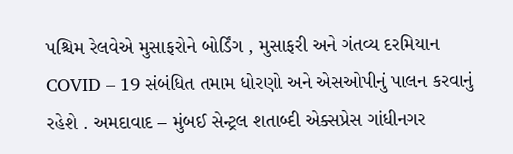પશ્ચિમ રેલવેએ મુસાફરોને બોર્ડિંગ , મુસાફરી અને ગંતવ્ય દરમિયાન COVID – 19 સંબંધિત તમામ ધોરણો અને એસઓપીનું પાલન કરવાનું રહેશે . અમદાવાદ – મુંબઈ સેન્ટ્રલ શતાબ્દી એક્સપ્રેસ ગાંધીનગર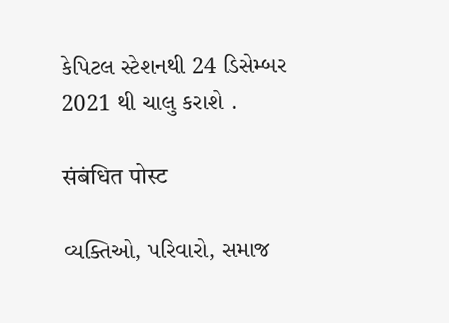કેપિટલ સ્ટેશનથી 24 ડિસેમ્બર 2021 થી ચાલુ કરાશે .

संबंधित पोस्ट

વ્યક્તિઓ, પરિવારો, સમાજ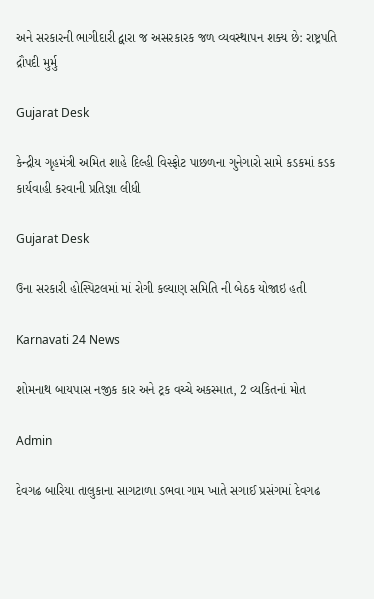અને સરકારની ભાગીદારી દ્વારા જ અસરકારક જળ વ્યવસ્થાપન શક્ય છે: રાષ્ટ્રપતિ દ્રૌપદી મુર્મુ

Gujarat Desk

કેન્દ્રીય ગૃહમંત્રી અમિત શાહે દિલ્હી વિસ્ફોટ પાછળના ગુનેગારો સામે કડકમાં કડક કાર્યવાહી કરવાની પ્રતિજ્ઞા લીધી

Gujarat Desk

ઉના સરકારી હોસ્પિટલમાં માં રોગી કલ્યાણ સમિતિ ની બેઠક યોજાઇ હતી

Karnavati 24 News

શોમનાથ બાયપાસ નજીક કાર અને ટ્રક વચ્ચે અકસ્માત, 2 વ્યકિતનાં મોત

Admin

દેવગઢ બારિયા તાલુકાના સાગટાળા ડભવા ગામ ખાતે સગાઈ પ્રસંગમાં દેવગઢ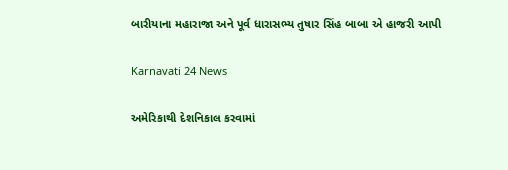બારીયાના મહારાજા અને પૂર્વ ધારાસભ્ય તુષાર સિંહ બાબા એ હાજરી આપી

Karnavati 24 News

અમેરિકાથી દેશનિકાલ કરવામાં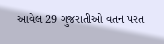આવેલ 29 ગુજરાતીઓ વતન પરત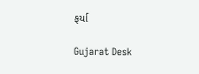ફર્યા

Gujarat Desk